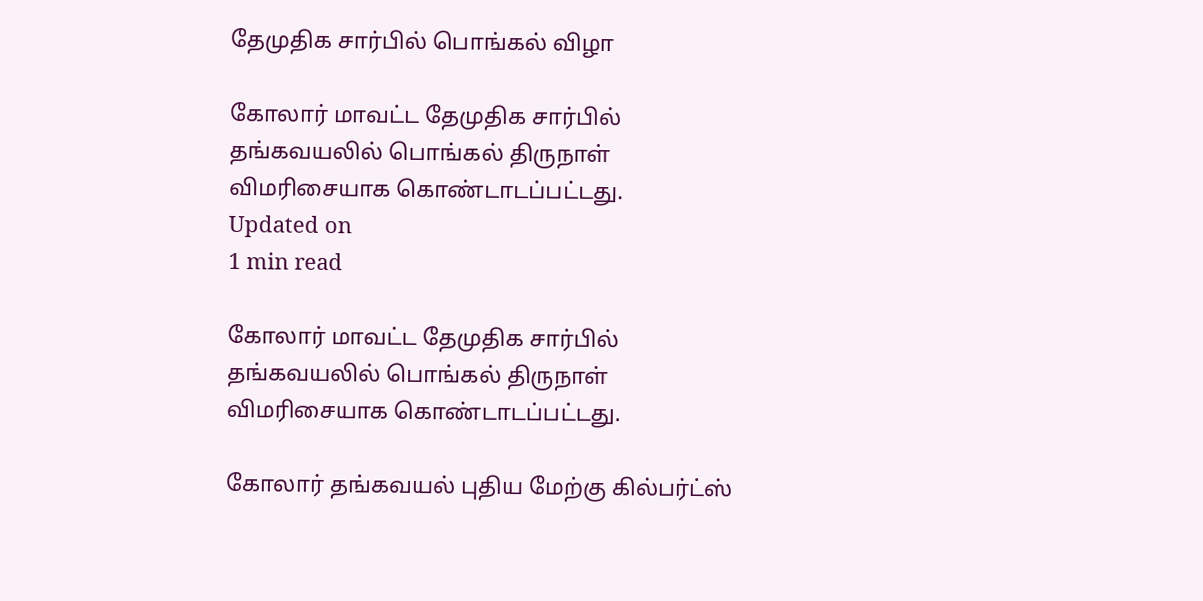தேமுதிக சார்பில் பொங்கல் விழா

கோலார் மாவட்ட தேமுதிக சார்பில் தங்கவயலில் பொங்கல் திருநாள் விமரிசையாக கொண்டாடப்பட்டது.
Updated on
1 min read

கோலார் மாவட்ட தேமுதிக சார்பில் தங்கவயலில் பொங்கல் திருநாள் விமரிசையாக கொண்டாடப்பட்டது.

கோலார் தங்கவயல் புதிய மேற்கு கில்பர்ட்ஸ்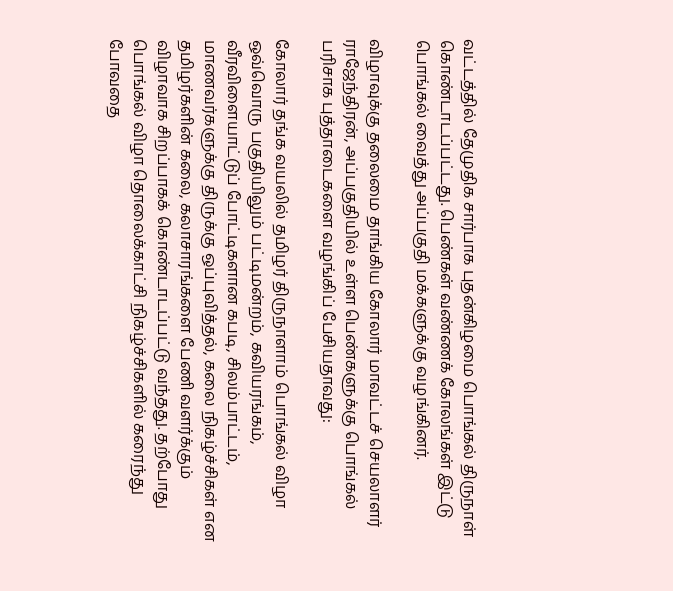வட்டத்தில் தேமுதிக சார்பாக புதன்கிழமை பொங்கல் திருநாள் கொண்டாடப்பட்டது. பெண்கள் வண்ணக் கோலங்கள் இட்டு பொங்கல் வைத்து அப்பகுதி மக்களுக்கு வழங்கினர்.

விழாவுக்கு தலைமை தாங்கிய கோலார் மாவட்டச் செயலாளர் ராஜேந்திரன், அப்பகுதியில் உள்ள பெண்களுக்கு பொங்கல் பரிசாக புத்தாடைகளை வழங்கிப் பேசியதாவது:

கோலார் தங்க வயலில் தமிழர் திருநாளாம் பொங்கல் விழா ஒவ்வொரு பகுதியிலும் பட்டிமன்றம், கவியரங்கம், வீரவிளையாட்டுப் போட்டிகளான கபடி, சிலம்பாட்டம், மாணவர்களுக்கு திருக்கு ஒப்புவித்தல், கலை நிகழ்ச்சிகள் என தமிழர்களின் கலை, கலாசாரங்களை பேணி வளர்க்கும் விழாவாக சிறப்பாகக் கொண்டாடப்பட்டு வந்தது. தற்போது பொங்கல் விழா தொலைக்காட்சி நிகழ்ச்சிகளில் கரைந்து போவதை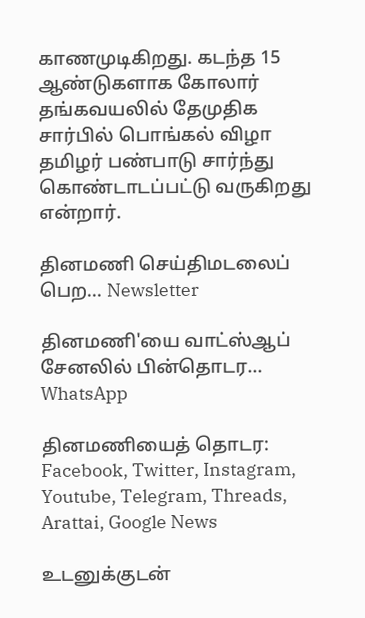காணமுடிகிறது. கடந்த 15 ஆண்டுகளாக கோலார் தங்கவயலில் தேமுதிக சார்பில் பொங்கல் விழா தமிழர் பண்பாடு சார்ந்து கொண்டாடப்பட்டு வருகிறது என்றார்.

தினமணி செய்திமடலைப் பெற... Newsletter

தினமணி'யை வாட்ஸ்ஆப் சேனலில் பின்தொடர... WhatsApp

தினமணியைத் தொடர: Facebook, Twitter, Instagram, Youtube, Telegram, Threads, Arattai, Google News

உடனுக்குடன்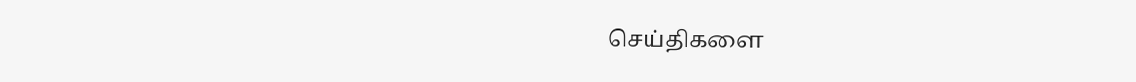செய்திகளை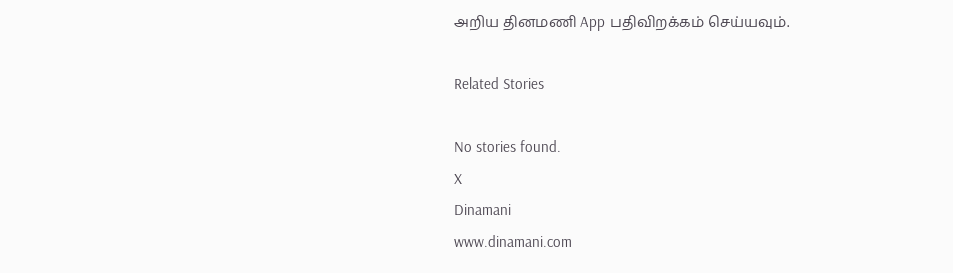அறிய தினமணி App பதிவிறக்கம் செய்யவும்.

Related Stories

No stories found.
X
Dinamani
www.dinamani.com